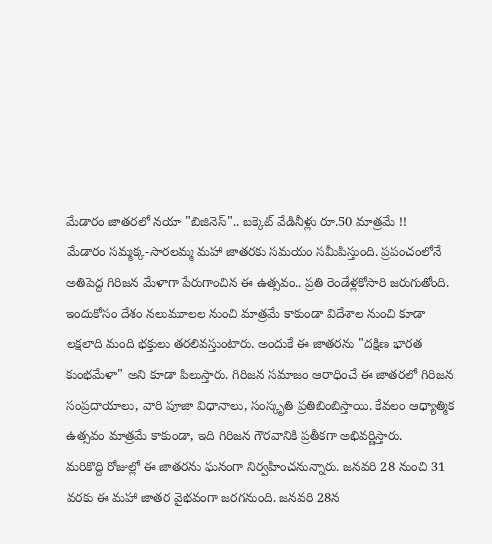మేడారం జాతరలో నయా "బిజినెస్".. బక్కెట్ వేడినీళ్లు రూ.50 మాత్రమే !!
మేడారం సమ్మక్క-సారలమ్మ మహా జాతరకు సమయం సమీపిస్తుంది. ప్రపంచంలోనే అతిపెద్ద గిరిజన మేళాగా పేరుగాంచిన ఈ ఉత్సవం.. ప్రతి రెండేళ్లకోసారి జరుగుతోంది. ఇందుకోసం దేశం నలుమూలల నుంచి మాత్రమే కాకుండా విదేశాల నుంచి కూడా లక్షలాది మంది భక్తులు తరలివస్తుంటారు. అందుకే ఈ జాతరను "దక్షిణ భారత కుంభమేళా" అని కూడా పిలుస్తారు. గిరిజన సమాజం ఆరాధించే ఈ జాతరలో గిరిజన సంప్రదాయాలు, వారి పూజా విధానాలు, సంస్కృతి ప్రతిబింబిస్తాయి. కేవలం ఆధ్యాత్మిక ఉత్సవం మాత్రమే కాకుండా, ఇది గిరిజన గౌరవానికి ప్రతీకగా అభివర్ణిస్తారు.
మరికొద్ది రోజుల్లో ఈ జాతరను ఘనంగా నిర్వహించనున్నారు. జనవరి 28 నుంచి 31 వరకు ఈ మహా జాతర వైభవంగా జరగనుంది. జనవరి 28న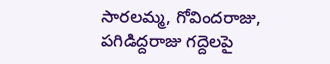సారలమ్మ, గోవిందరాజు, పగిడిద్దరాజు గద్దెలపై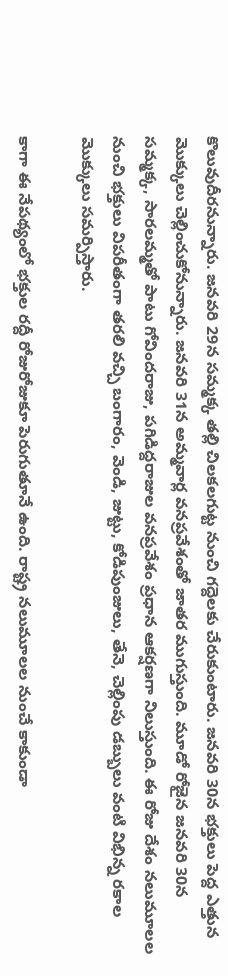కొలువుదీరనున్నారు. జనవరి 29న సమ్మక్క తల్లి చిలకలగుట్ట నుంచి గద్దెలకు చేరుకుంటారు. జనవరి 30న భక్తులు పెద్ద ఎత్తున మొక్కులు చెల్లించుకోనున్నారు. జనవరి 31న అమ్మవార్ల వనప్రవేశంతో జాతర ముగుస్తుంది. మూడో రోజైన జనవరి 30న సమ్మక్క, సారలమ్మతో పాటు గోవిందరాజు, పగిడిద్దరాజుల వనప్రవేశం ప్రధాన ఆకర్షణగా నిలుస్తుంది. ఈ రోజు దేశం నలుమూలల నుంచి భక్తులు విపరీతంగా తరలి వచ్చి బంగారం, వెండి, జుట్టు, కోడిపుంజులు, తేనె, చెల్లింపు డబ్బులు వంటి విభిన్న రకాల మొక్కులు సమర్పిస్తారు.

కాగా ఈ నేపథ్యంలో భక్తుల రద్దీ రోజురోజుకూ పెరుగుతూనే ఉంది. రాష్ట్ర నలుమూలల నుంచే కాకుండా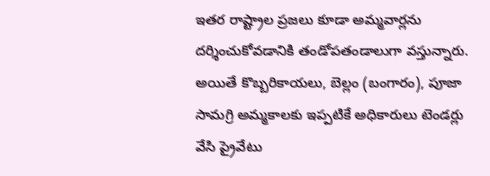ఇతర రాష్ట్రాల ప్రజలు కూడా అమ్మవార్లను దర్శించుకోవడానికి తండోపతండాలుగా వస్తున్నారు. అయితే కొబ్బరికాయలు, బెల్లం (బంగారం), పూజా సామగ్రి అమ్మకాలకు ఇప్పటికే అధికారులు టెండర్లు వేసి ప్రైవేటు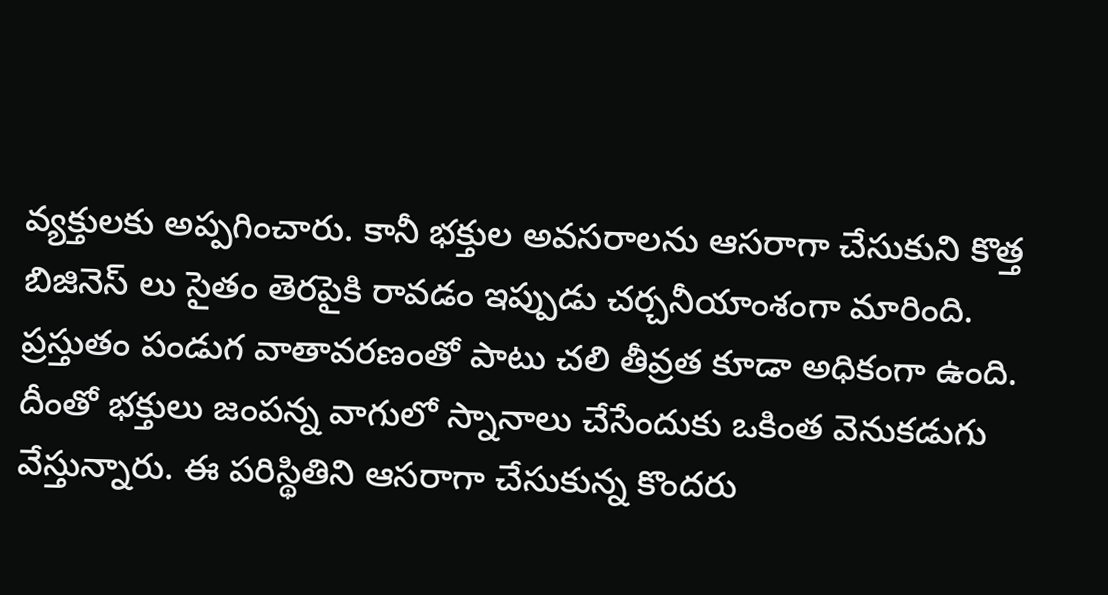వ్యక్తులకు అప్పగించారు. కానీ భక్తుల అవసరాలను ఆసరాగా చేసుకుని కొత్త బిజినెస్ లు సైతం తెరపైకి రావడం ఇప్పుడు చర్చనీయాంశంగా మారింది.
ప్రస్తుతం పండుగ వాతావరణంతో పాటు చలి తీవ్రత కూడా అధికంగా ఉంది. దీంతో భక్తులు జంపన్న వాగులో స్నానాలు చేసేందుకు ఒకింత వెనుకడుగు వేస్తున్నారు. ఈ పరిస్థితిని ఆసరాగా చేసుకున్న కొందరు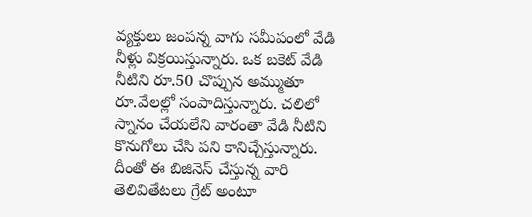వ్యక్తులు జంపన్న వాగు సమీపంలో వేడి నీళ్లు విక్రయిస్తున్నారు. ఒక బకెట్ వేడి నీటిని రూ.50 చొప్పున అమ్ముతూ రూ.వేలల్లో సంపాదిస్తున్నారు. చలిలో స్నానం చేయలేని వారంతా వేడి నీటిని కొనుగోలు చేసి పని కానిచ్చేస్తున్నారు. దీంతో ఈ బిజినెస్ చేస్తున్న వారి తెలివితేటలు గ్రేట్ అంటూ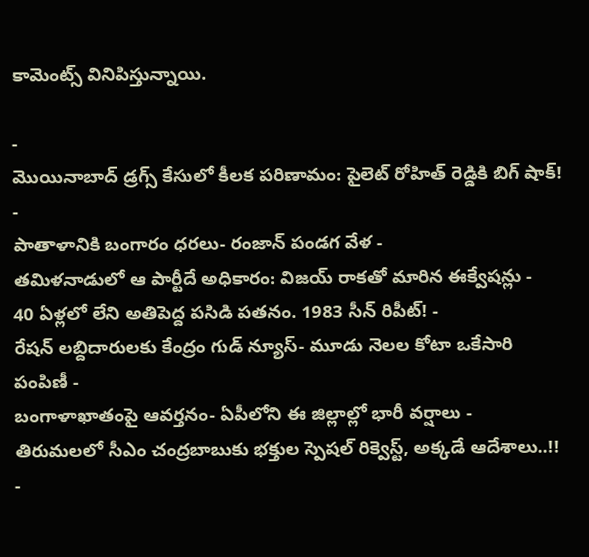కామెంట్స్ వినిపిస్తున్నాయి.

-
మొయినాబాద్ డ్రగ్స్ కేసులో కీలక పరిణామం: పైలెట్ రోహిత్ రెడ్డికి బిగ్ షాక్! -
పాతాళానికి బంగారం ధరలు- రంజాన్ పండగ వేళ -
తమిళనాడులో ఆ పార్టీదే అధికారం: విజయ్ రాకతో మారిన ఈక్వేషన్లు -
40 ఏళ్లలో లేని అతిపెద్ద పసిడి పతనం. 1983 సీన్ రిపీట్! -
రేషన్ లబ్దిదారులకు కేంద్రం గుడ్ న్యూస్- మూడు నెలల కోటా ఒకేసారి పంపిణీ -
బంగాళాఖాతంపై ఆవర్తనం- ఏపీలోని ఈ జిల్లాల్లో భారీ వర్షాలు -
తిరుమలలో సీఎం చంద్రబాబుకు భక్తుల స్పెషల్ రిక్వెస్ట్, అక్కడే ఆదేశాలు..!! -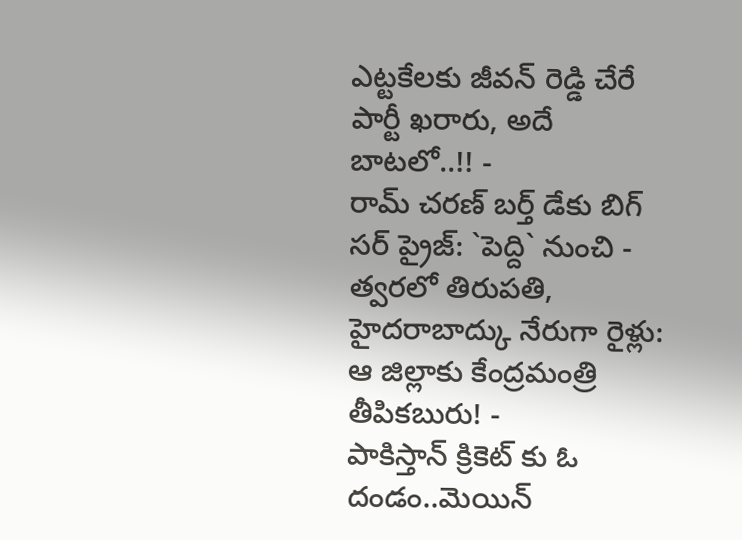ఎట్టకేలకు జీవన్ రెడ్డి చేరే పార్టీ ఖరారు, అదే బాటలో..!! -
రామ్ చరణ్ బర్త్ డేకు బిగ్ సర్ ప్రైజ్: `పెద్ది` నుంచి -
త్వరలో తిరుపతి, హైదరాబాద్కు నేరుగా రైళ్లు: ఆ జిల్లాకు కేంద్రమంత్రి తీపికబురు! -
పాకిస్తాన్ క్రికెట్ కు ఓ దండం..మెయిన్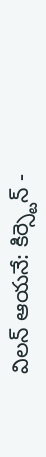విలన్ ఆయనే: కిర్స్టెన్ -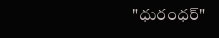"ధురంధర్"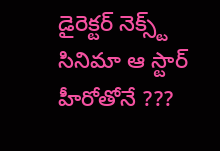డైరెక్టర్ నెక్స్ట్ సినిమా ఆ స్టార్ హీరోతోనే ???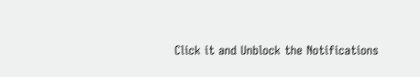Click it and Unblock the Notifications